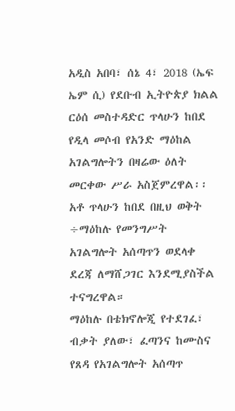አዲስ አበባ፣ ሰኔ 4፣ 2018 (ኤፍ ኤም ሲ) የደቡብ ኢትዮጵያ ክልል ርዕሰ መስተዳድር ጥላሁን ከበደ የዲላ መሶብ የአንድ ማዕከል አገልግሎትን በዛሬው ዕለት መርቀው ሥራ አስጀምረዋል፡፡
አቶ ጥላሁን ከበደ በዚህ ወቅት ÷ማዕከሉ የመንግሥት አገልግሎት አሰጣጥን ወደላቀ ደረጃ ለማሸጋገር እንደሚያስችል ተናግረዋል።
ማዕከሉ በቴክኖሎጂ የተደገፈ፣ ብቃት ያለው፣ ፈጣንና ከሙስና የጸዳ የአገልግሎት አሰጣጥ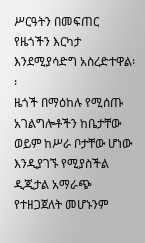ሥርዓትን በመፍጠር የዜጎችን እርካታ እንደሚያሳድግ አስረድተዋል፡፡
ዜጎች በማዕከሉ የሚሰጡ አገልግሎቶችን ከቤታቸው ወይም ከሥራ ቦታቸው ሆነው እንዲያገኙ የሚያስችል ዲጂታል አማራጭ የተዘጋጀለት መሆኑንም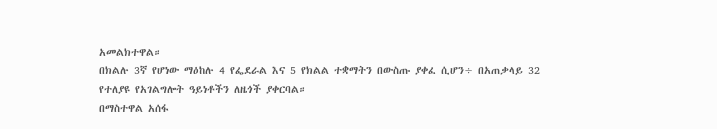አመልክተዋል።
በክልሉ 3ኛ የሆነው ማዕከሉ 4 የፌደራል እና 5 የክልል ተቋማትን በውስጡ ያቀፈ ሲሆን÷ በአጠቃላይ 32 የተለያዩ የአገልግሎት ዓይነቶችን ለዜጎች ያቀርባል።
በማስተዋል አሰፋ